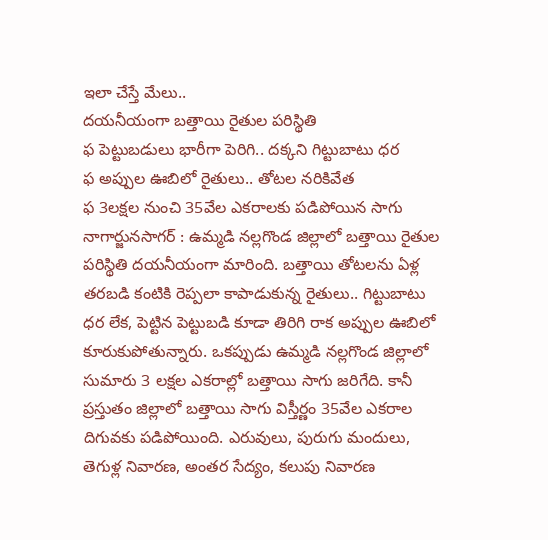ఇలా చేస్తే మేలు..
దయనీయంగా బత్తాయి రైతుల పరిస్థితి
ఫ పెట్టుబడులు భారీగా పెరిగి.. దక్కని గిట్టుబాటు ధర
ఫ అప్పుల ఊబిలో రైతులు.. తోటల నరికివేత
ఫ 3లక్షల నుంచి 35వేల ఎకరాలకు పడిపోయిన సాగు
నాగార్జునసాగర్ : ఉమ్మడి నల్లగొండ జిల్లాలో బత్తాయి రైతుల పరిస్థితి దయనీయంగా మారింది. బత్తాయి తోటలను ఏళ్ల తరబడి కంటికి రెప్పలా కాపాడుకున్న రైతులు.. గిట్టుబాటు ధర లేక, పెట్టిన పెట్టుబడి కూడా తిరిగి రాక అప్పుల ఊబిలో కూరుకుపోతున్నారు. ఒకప్పుడు ఉమ్మడి నల్లగొండ జిల్లాలో సుమారు 3 లక్షల ఎకరాల్లో బత్తాయి సాగు జరిగేది. కానీ ప్రస్తుతం జిల్లాలో బత్తాయి సాగు విస్తీర్ణం 35వేల ఎకరాల దిగువకు పడిపోయింది. ఎరువులు, పురుగు మందులు, తెగుళ్ల నివారణ, అంతర సేద్యం, కలుపు నివారణ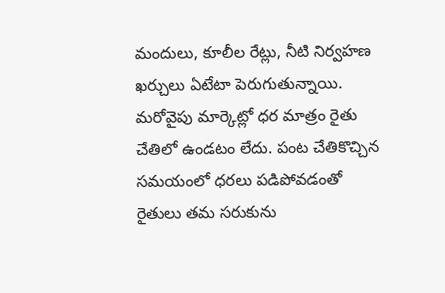మందులు, కూలీల రేట్లు, నీటి నిర్వహణ ఖర్చులు ఏటేటా పెరుగుతున్నాయి. మరోవైపు మార్కెట్లో ధర మాత్రం రైతు చేతిలో ఉండటం లేదు. పంట చేతికొచ్చిన సమయంలో ధరలు పడిపోవడంతో రైతులు తమ సరుకును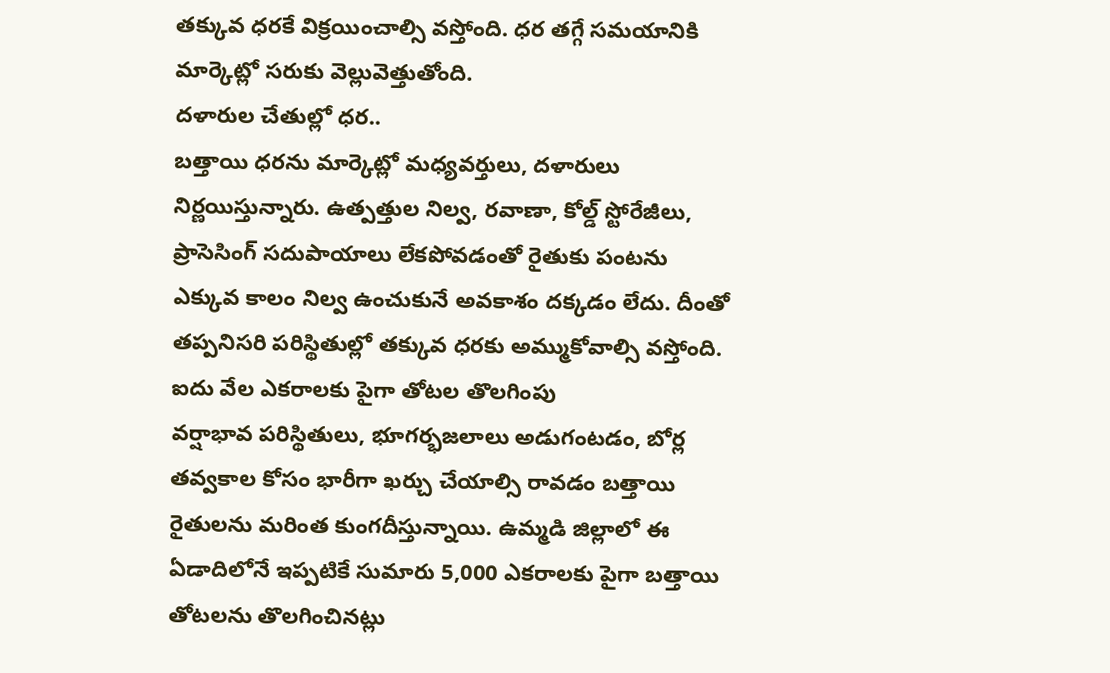తక్కువ ధరకే విక్రయించాల్సి వస్తోంది. ధర తగ్గే సమయానికి మార్కెట్లో సరుకు వెల్లువెత్తుతోంది.
దళారుల చేతుల్లో ధర..
బత్తాయి ధరను మార్కెట్లో మధ్యవర్తులు, దళారులు నిర్ణయిస్తున్నారు. ఉత్పత్తుల నిల్వ, రవాణా, కోల్డ్ స్టోరేజీలు, ప్రాసెసింగ్ సదుపాయాలు లేకపోవడంతో రైతుకు పంటను ఎక్కువ కాలం నిల్వ ఉంచుకునే అవకాశం దక్కడం లేదు. దీంతో తప్పనిసరి పరిస్థితుల్లో తక్కువ ధరకు అమ్ముకోవాల్సి వస్తోంది.
ఐదు వేల ఎకరాలకు పైగా తోటల తొలగింపు
వర్షాభావ పరిస్థితులు, భూగర్భజలాలు అడుగంటడం, బోర్ల తవ్వకాల కోసం భారీగా ఖర్చు చేయాల్సి రావడం బత్తాయి రైతులను మరింత కుంగదీస్తున్నాయి. ఉమ్మడి జిల్లాలో ఈ ఏడాదిలోనే ఇప్పటికే సుమారు 5,000 ఎకరాలకు పైగా బత్తాయి తోటలను తొలగించినట్లు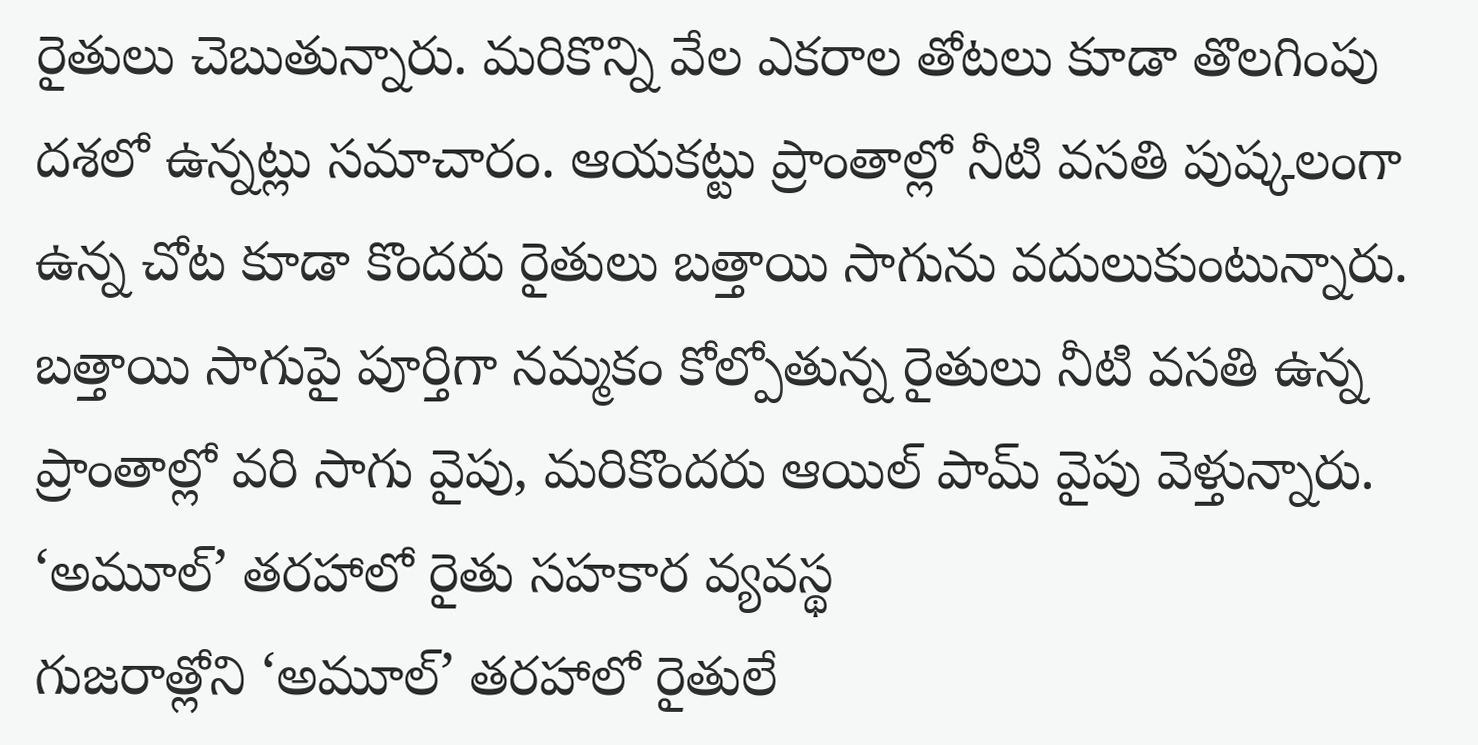రైతులు చెబుతున్నారు. మరికొన్ని వేల ఎకరాల తోటలు కూడా తొలగింపు దశలో ఉన్నట్లు సమాచారం. ఆయకట్టు ప్రాంతాల్లో నీటి వసతి పుష్కలంగా ఉన్న చోట కూడా కొందరు రైతులు బత్తాయి సాగును వదులుకుంటున్నారు. బత్తాయి సాగుపై పూర్తిగా నమ్మకం కోల్పోతున్న రైతులు నీటి వసతి ఉన్న ప్రాంతాల్లో వరి సాగు వైపు, మరికొందరు ఆయిల్ పామ్ వైపు వెళ్తున్నారు.
‘అమూల్’ తరహాలో రైతు సహకార వ్యవస్థ
గుజరాత్లోని ‘అమూల్’ తరహాలో రైతులే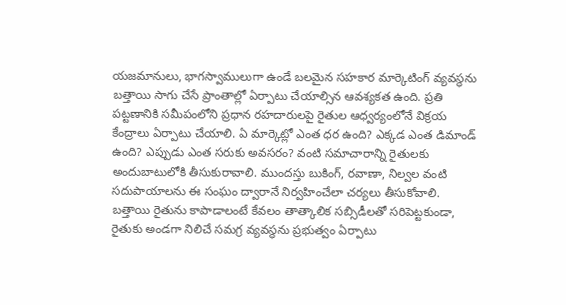యజమానులు, భాగస్వాములుగా ఉండే బలమైన సహకార మార్కెటింగ్ వ్యవస్థను బత్తాయి సాగు చేసే ప్రాంతాల్లో ఏర్పాటు చేయాల్సిన ఆవశ్యకత ఉంది. ప్రతి పట్టణానికి సమీపంలోని ప్రధాన రహదారులపై రైతుల ఆధ్వర్యంలోనే విక్రయ కేంద్రాలు ఏర్పాటు చేయాలి. ఏ మార్కెట్లో ఎంత ధర ఉంది? ఎక్కడ ఎంత డిమాండ్ ఉంది? ఎప్పుడు ఎంత సరుకు అవసరం? వంటి సమాచారాన్ని రైతులకు అందుబాటులోకి తీసుకురావాలి. ముందస్తు బుకింగ్, రవాణా, నిల్వల వంటి సదుపాయాలను ఈ సంఘం ద్వారానే నిర్వహించేలా చర్యలు తీసుకోవాలి.
బత్తాయి రైతును కాపాడాలంటే కేవలం తాత్కాలిక సబ్సిడీలతో సరిపెట్టకుండా, రైతుకు అండగా నిలిచే సమగ్ర వ్యవస్థను ప్రభుత్వం ఏర్పాటు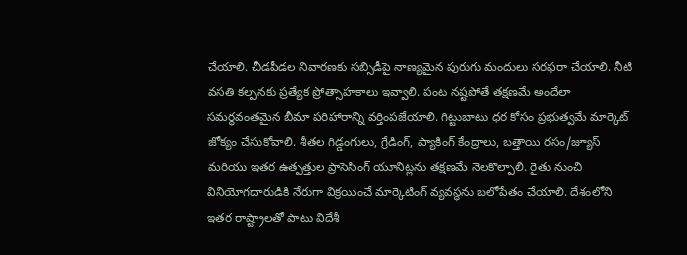చేయాలి. చీడపీడల నివారణకు సబ్సిడీపై నాణ్యమైన పురుగు మందులు సరఫరా చేయాలి. నీటి వసతి కల్పనకు ప్రత్యేక ప్రోత్సాహకాలు ఇవ్వాలి. పంట నష్టపోతే తక్షణమే అందేలా సమర్థవంతమైన బీమా పరిహారాన్ని వర్తింపజేయాలి. గిట్టుబాటు ధర కోసం ప్రభుత్వమే మార్కెట్ జోక్యం చేసుకోవాలి. శీతల గిడ్డంగులు, గ్రేడింగ్, ప్యాకింగ్ కేంద్రాలు, బత్తాయి రసం/జ్యూస్ మరియు ఇతర ఉత్పత్తుల ప్రాసెసింగ్ యూనిట్లను తక్షణమే నెలకొల్పాలి. రైతు నుంచి వినియోగదారుడికి నేరుగా విక్రయించే మార్కెటింగ్ వ్యవస్థను బలోపేతం చేయాలి. దేశంలోని ఇతర రాష్ట్రాలతో పాటు విదేశీ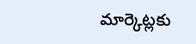మార్కెట్లకు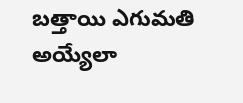బత్తాయి ఎగుమతి అయ్యేలా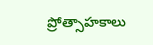ప్రోత్సాహకాలు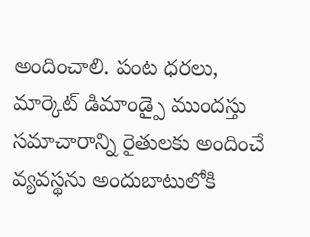అందించాలి. పంట ధరలు, మార్కెట్ డిమాండ్పై ముందస్తు సమాచారాన్ని రైతులకు అందించే వ్యవస్థను అందుబాటులోకి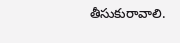తీసుకురావాలి.